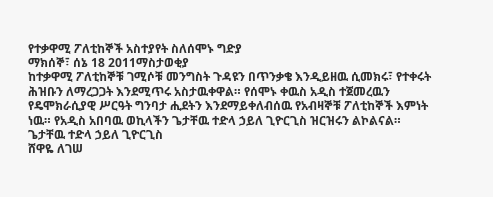የተቃዋሚ ፖለቲከኞች አስተያየት ስለሰሞኑ ግድያ
ማክሰኞ፣ ሰኔ 18 2011ማስታወቂያ
ከተቃዋሚ ፖለቲከኞቹ ገሚሶቹ መንግስት ጉዳዩን በጥንቃቄ እንዲይዘዉ ሲመክሩ፣ የተቀሩት ሕዝቡን ለማረጋጋት እንደሚጥሩ አስታዉቀዋል። የሰሞኑ ቀዉስ አዲስ ተጀመረዉን የዴሞክራሲያዊ ሥርዓት ግንባታ ሒደትን እንደማይቀለብሰዉ የአብዛኞቹ ፖለቲከኞች እምነት ነዉ። የአዲስ አበባዉ ወኪላችን ጌታቸዉ ተድላ ኃይለ ጊዮርጊስ ዝርዝሩን ልኮልናል።
ጌታቸዉ ተድላ ኃይለ ጊዮርጊስ
ሸዋዬ ለገሠ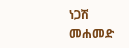ነጋሽ መሐመድ